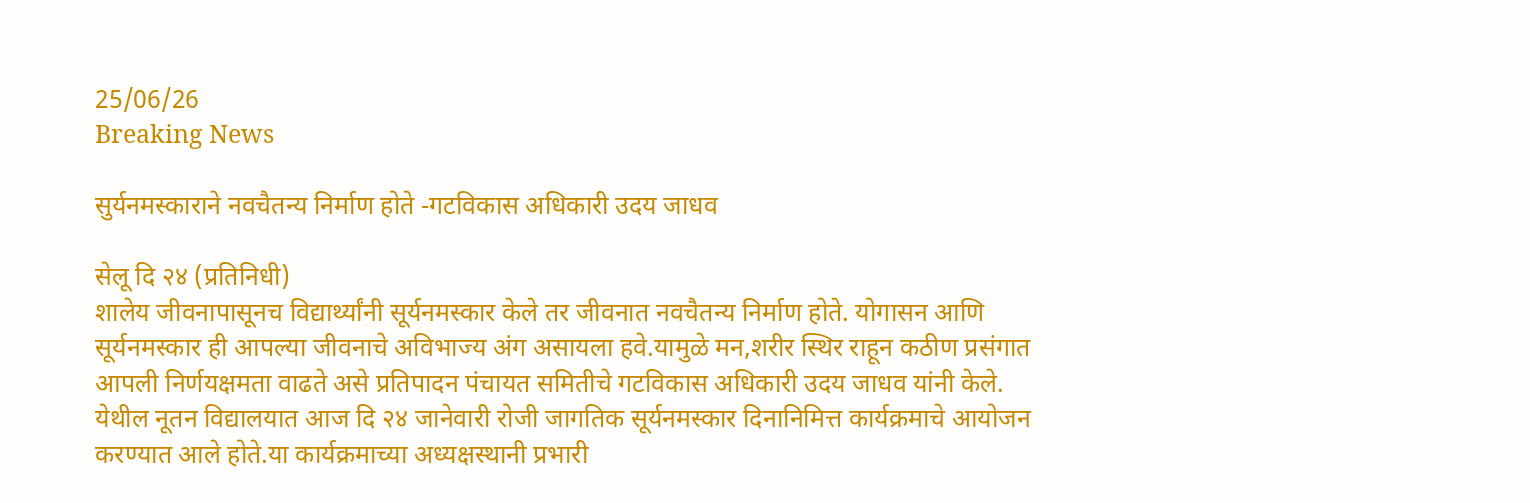25/06/26
Breaking News

सुर्यनमस्काराने नवचैतन्य निर्माण होते -गटविकास अधिकारी उदय जाधव

सेलू दि २४ (प्रतिनिधी)
शालेय जीवनापासूनच विद्यार्थ्यांनी सूर्यनमस्कार केले तर जीवनात नवचैतन्य निर्माण होते. योगासन आणि सूर्यनमस्कार ही आपल्या जीवनाचे अविभाज्य अंग असायला हवे.यामुळे मन,शरीर स्थिर राहून कठीण प्रसंगात आपली निर्णयक्षमता वाढते असे प्रतिपादन पंचायत समितीचे गटविकास अधिकारी उदय जाधव यांनी केले.
येथील नूतन विद्यालयात आज दि २४ जानेवारी रोजी जागतिक सूर्यनमस्कार दिनानिमित्त कार्यक्रमाचे आयोजन करण्यात आले होते.या कार्यक्रमाच्या अध्यक्षस्थानी प्रभारी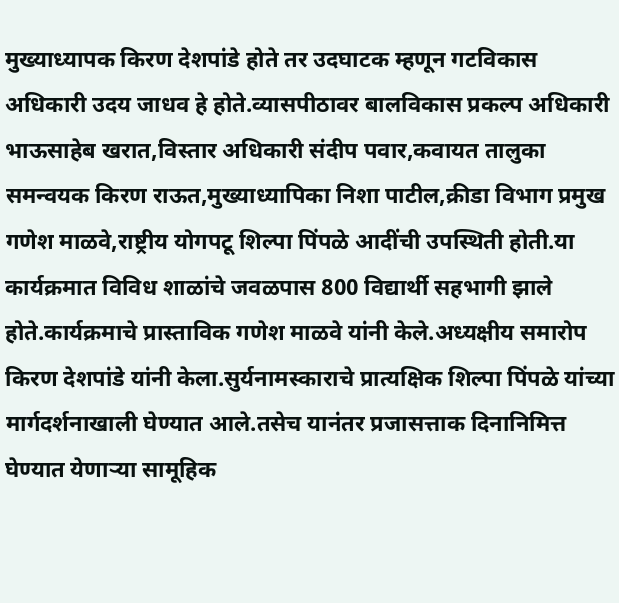मुख्याध्यापक किरण देशपांडे होते तर उदघाटक म्हणून गटविकास अधिकारी उदय जाधव हे होते.व्यासपीठावर बालविकास प्रकल्प अधिकारी भाऊसाहेब खरात,विस्तार अधिकारी संदीप पवार,कवायत तालुका समन्वयक किरण राऊत,मुख्याध्यापिका निशा पाटील,क्रीडा विभाग प्रमुख गणेश माळवे,राष्ट्रीय योगपटू शिल्पा पिंपळे आदींची उपस्थिती होती.या कार्यक्रमात विविध शाळांचे जवळपास 800 विद्यार्थी सहभागी झाले होते.कार्यक्रमाचे प्रास्ताविक गणेश माळवे यांनी केले.अध्यक्षीय समारोप किरण देशपांडे यांनी केला.सुर्यनामस्काराचे प्रात्यक्षिक शिल्पा पिंपळे यांच्या मार्गदर्शनाखाली घेण्यात आले.तसेच यानंतर प्रजासत्ताक दिनानिमित्त घेण्यात येणाऱ्या सामूहिक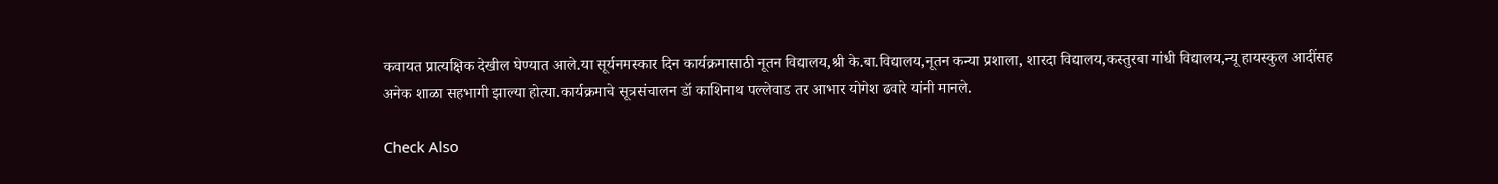कवायत प्रात्यक्षिक देखील घेण्यात आले.या सूर्यनमस्कार दिन कार्यक्रमासाठी नूतन विद्यालय,श्री के.बा.विद्यालय,नूतन कन्या प्रशाला, शारदा विद्यालय,कस्तुरबा गांधी विद्यालय,न्यू हायस्कुल आदींसह अनेक शाळा सहभागी झाल्या होत्या.कार्यक्रमाचे सूत्रसंचालन डॉ काशिनाथ पल्लेवाड तर आभार योगेश ढवारे यांनी मानले.

Check Also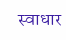स्वाधार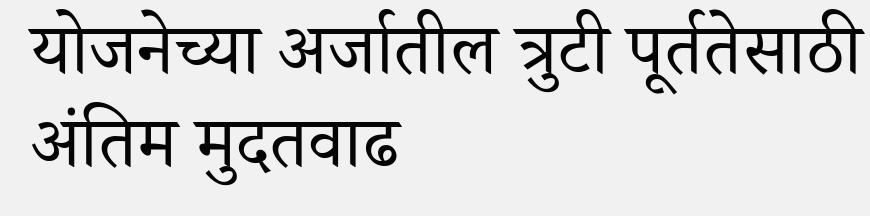योजनेच्या अर्जातील त्रुटी पूर्ततेसाठी अंतिम मुदतवाढ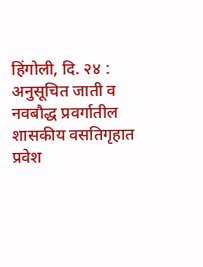हिंगोली, दि. २४ : अनुसूचित जाती व नवबौद्ध प्रवर्गातील शासकीय वसतिगृहात प्रवेश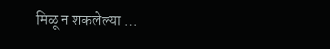मिळू न शकलेल्या …